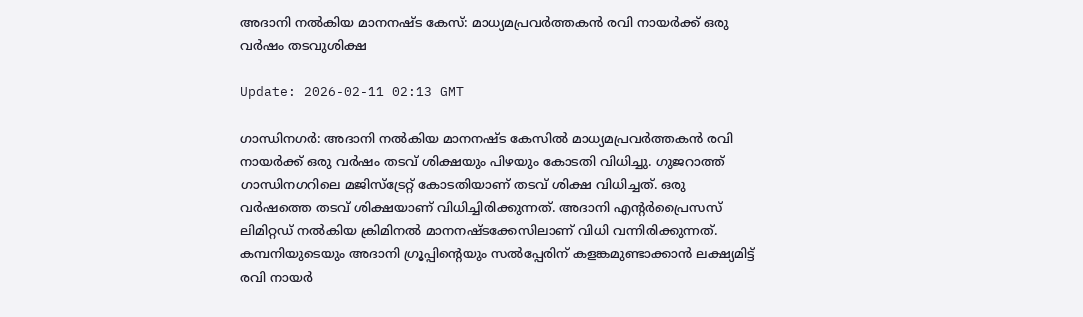അദാനി നല്‍കിയ മാനനഷ്ട കേസ്: മാധ്യമപ്രവര്‍ത്തകന്‍ രവി നായര്‍ക്ക് ഒരു വര്‍ഷം തടവുശിക്ഷ

Update: 2026-02-11 02:13 GMT

ഗാന്ധിനഗര്‍: അദാനി നല്‍കിയ മാനനഷ്ട കേസില്‍ മാധ്യമപ്രവര്‍ത്തകന്‍ രവി നായര്‍ക്ക് ഒരു വര്‍ഷം തടവ് ശിക്ഷയും പിഴയും കോടതി വിധിച്ചു. ഗുജറാത്ത് ഗാന്ധിനഗറിലെ മജിസ്‌ട്രേറ്റ് കോടതിയാണ് തടവ് ശിക്ഷ വിധിച്ചത്. ഒരു വര്‍ഷത്തെ തടവ് ശിക്ഷയാണ് വിധിച്ചിരിക്കുന്നത്. അദാനി എന്റര്‍പ്രൈസസ് ലിമിറ്റഡ് നല്‍കിയ ക്രിമിനല്‍ മാനനഷ്ടക്കേസിലാണ് വിധി വന്നിരിക്കുന്നത്. കമ്പനിയുടെയും അദാനി ഗ്രൂപ്പിന്റെയും സല്‍പ്പേരിന് കളങ്കമുണ്ടാക്കാന്‍ ലക്ഷ്യമിട്ട് രവി നായര്‍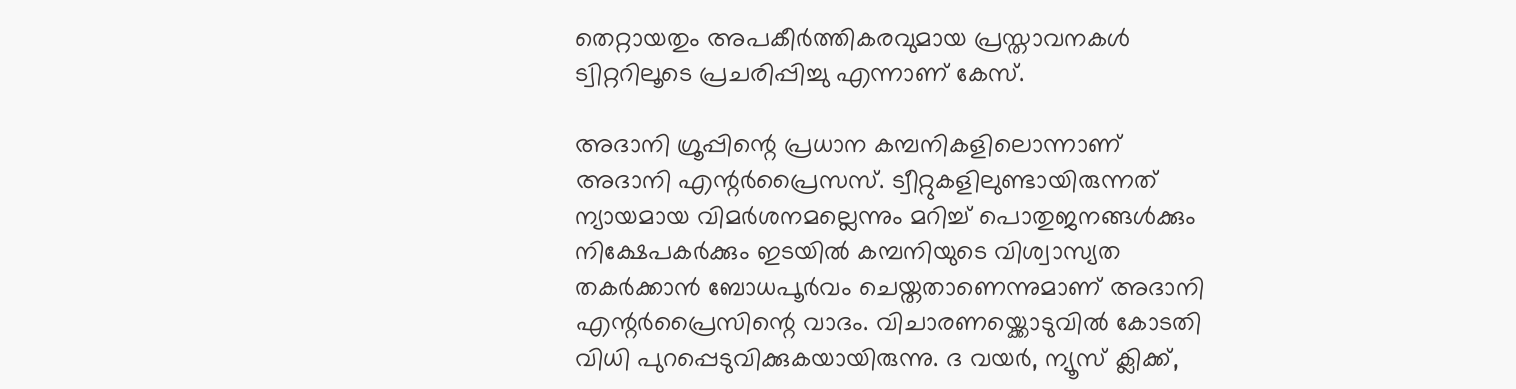തെറ്റായതും അപകീര്‍ത്തികരവുമായ പ്രസ്താവനകള്‍ ട്വിറ്ററിലൂടെ പ്രചരിപ്പിച്ചു എന്നാണ് കേസ്.

അദാനി ഗ്രൂപ്പിന്റെ പ്രധാന കമ്പനികളിലൊന്നാണ് അദാനി എന്റര്‍പ്രൈസസ്. ട്വീറ്റുകളിലുണ്ടായിരുന്നത് ന്യായമായ വിമര്‍ശനമല്ലെന്നും മറിച്ച് പൊതുജനങ്ങള്‍ക്കും നിക്ഷേപകര്‍ക്കും ഇടയില്‍ കമ്പനിയുടെ വിശ്വാസ്യത തകര്‍ക്കാന്‍ ബോധപൂര്‍വം ചെയ്തതാണെന്നുമാണ് അദാനി എന്റര്‍പ്രൈസിന്റെ വാദം. വിചാരണയ്ക്കൊടുവില്‍ കോടതി വിധി പുറപ്പെടുവിക്കുകയായിരുന്നു. ദ വയര്‍, ന്യൂസ് ക്ലിക്ക്,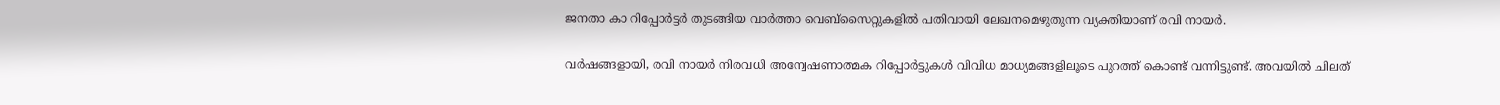ജനതാ കാ റിപ്പോര്‍ട്ടര്‍ തുടങ്ങിയ വാര്‍ത്താ വെബ്സൈറ്റുകളില്‍ പതിവായി ലേഖനമെഴുതുന്ന വ്യക്തിയാണ് രവി നായര്‍.

വര്‍ഷങ്ങളായി, രവി നായര്‍ നിരവധി അന്വേഷണാത്മക റിപ്പോര്‍ട്ടുകള്‍ വിവിധ മാധ്യമങ്ങളിലൂടെ പുറത്ത് കൊണ്ട് വന്നിട്ടുണ്ട്. അവയില്‍ ചിലത്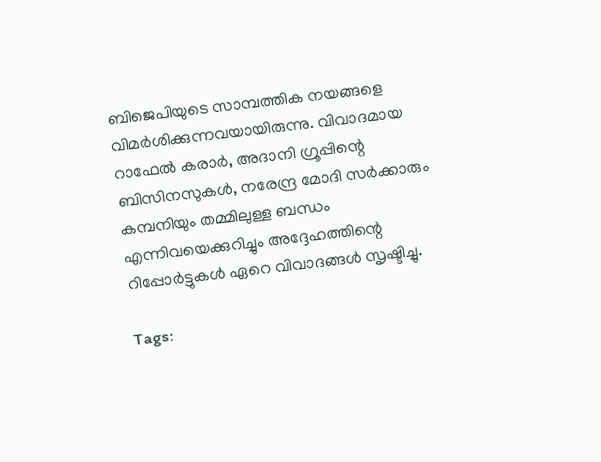ബിജെപിയുടെ സാമ്പത്തിക നയങ്ങളെ വിമര്‍ശിക്കുന്നവയായിരുന്നു. വിവാദമായ റാഫേല്‍ കരാര്‍, അദാനി ഗ്രൂപ്പിന്റെ ബിസിനസുകള്‍, നരേന്ദ്ര മോദി സര്‍ക്കാരും കമ്പനിയും തമ്മിലുള്ള ബന്ധം എന്നിവയെക്കുറിച്ചും അദ്ദേഹത്തിന്റെ റിപ്പോര്‍ട്ടുകള്‍ ഏറെ വിവാദങ്ങള്‍ സൃഷ്ടിച്ചു.

Tags: